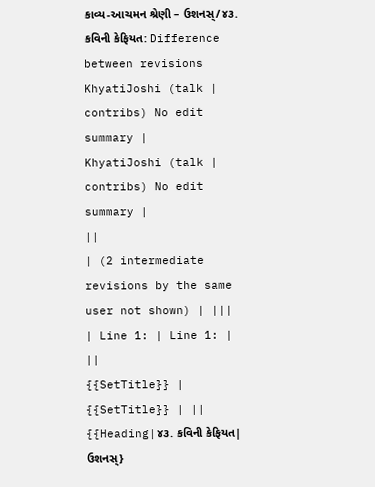કાવ્ય-આચમન શ્રેણી – ઉશનસ્/૪૩. કવિની કેફિયત: Difference between revisions
KhyatiJoshi (talk | contribs) No edit summary |
KhyatiJoshi (talk | contribs) No edit summary |
||
| (2 intermediate revisions by the same user not shown) | |||
| Line 1: | Line 1: | ||
{{SetTitle}} | {{SetTitle}} | ||
{{Heading|૪૩. કવિની કેફિયત| ઉશનસ્}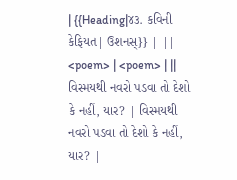| {{Heading|૪૩. કવિની કેફિયત| ઉશનસ્}} | ||
<poem> | <poem> | ||
વિસ્મયથી નવરો પડવા તો દેશો કે નહીં, યાર? | વિસ્મયથી નવરો પડવા તો દેશો કે નહીં, યાર? |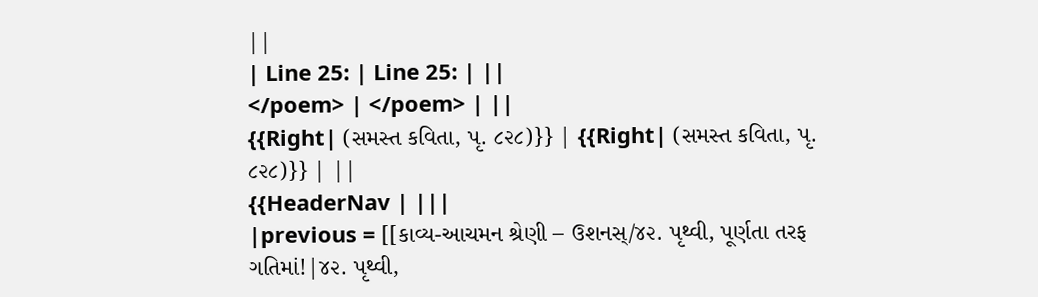||
| Line 25: | Line 25: | ||
</poem> | </poem> | ||
{{Right| (સમસ્ત કવિતા, પૃ. ૮૨૮)}} | {{Right| (સમસ્ત કવિતા, પૃ. ૮૨૮)}} | ||
{{HeaderNav | |||
|previous = [[કાવ્ય-આચમન શ્રેણી – ઉશનસ્/૪૨. પૃથ્વી, પૂર્ણતા તરફ ગતિમાં!|૪૨. પૃથ્વી,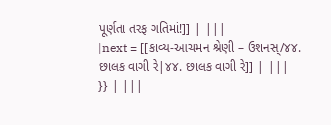પૂર્ણતા તરફ ગતિમાં!]] | |||
|next = [[કાવ્ય-આચમન શ્રેણી – ઉશનસ્/૪૪. છાલક વાગી રે|૪૪. છાલક વાગી રે]] | |||
}} | |||